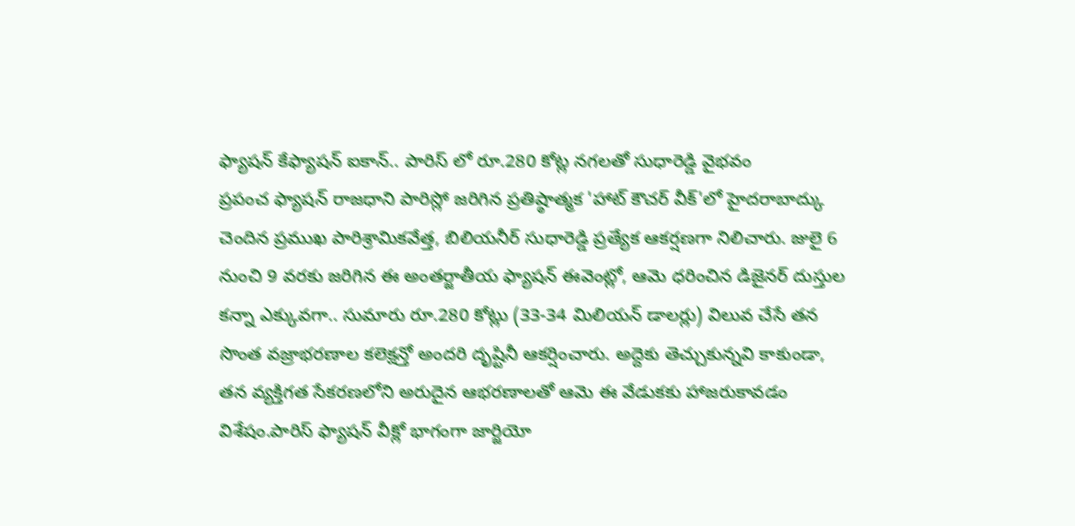ఫ్యాషన్ కేఫ్యాషన్ ఐకాన్.. పారిస్ లో రూ.280 కోట్ల నగలతో సుధారెడ్డి వైభవం
ప్రపంచ ఫ్యాషన్ రాజధాని పారిస్లో జరిగిన ప్రతిష్ఠాత్మక 'హాట్ కౌచర్ వీక్'లో హైదరాబాద్కు చెందిన ప్రముఖ పారిశ్రామికవేత్త, బిలియనీర్ సుధారెడ్డి ప్రత్యేక ఆకర్షణగా నిలిచారు. జులై 6 నుంచి 9 వరకు జరిగిన ఈ అంతర్జాతీయ ఫ్యాషన్ ఈవెంట్లో, ఆమె ధరించిన డిజైనర్ దుస్తుల కన్నా ఎక్కువగా.. సుమారు రూ.280 కోట్లు (33-34 మిలియన్ డాలర్లు) విలువ చేసే తన సొంత వజ్రాభరణాల కలెక్షన్తో అందరి దృష్టినీ ఆకర్షించారు. అద్దెకు తెచ్చుకున్నవి కాకుండా, తన వ్యక్తిగత సేకరణలోని అరుదైన ఆభరణాలతో ఆమె ఈ వేడుకకు హాజరుకావడం విశేషం.పారిస్ ఫ్యాషన్ వీక్లో భాగంగా జార్జియో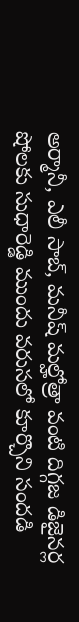అర్మానీ, ఎలీ సాబ్, మనీష్ మల్హోత్రా వంటి దిగ్గజ డిజైనర్ల షోలకు సుధారెడ్డి ముందు వరుసలో కూర్చొని సందడి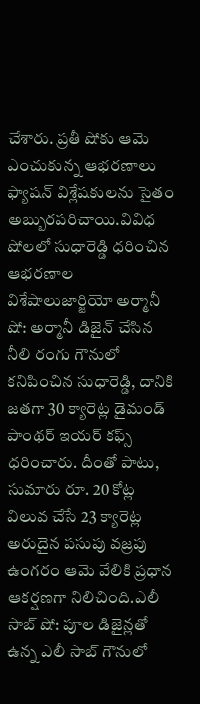చేశారు. ప్రతీ షోకు ఆమె ఎంచుకున్న ఆభరణాలు ఫ్యాషన్ విశ్లేషకులను సైతం అబ్బురపరిచాయి.వివిధ షోలలో సుధారెడ్డి ధరించిన ఆభరణాల విశేషాలుజార్జియో అర్మానీ షో: అర్మానీ డిజైన్ చేసిన నీలి రంగు గౌనులో కనిపించిన సుధారెడ్డి, దానికి జతగా 30 క్యారెట్ల డైమండ్ పాంథర్ ఇయర్ కఫ్స్ ధరించారు. దీంతో పాటు, సుమారు రూ. 20 కోట్ల విలువ చేసే 23 క్యారెట్ల అరుదైన పసుపు వజ్రపు ఉంగరం ఆమె వేలికి ప్రధాన ఆకర్షణగా నిలిచింది.ఎలీ సాబ్ షో: పూల డిజైన్లతో ఉన్న ఎలీ సాబ్ గౌనులో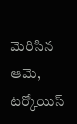మెరిసిన ఆమె, టర్కోయిస్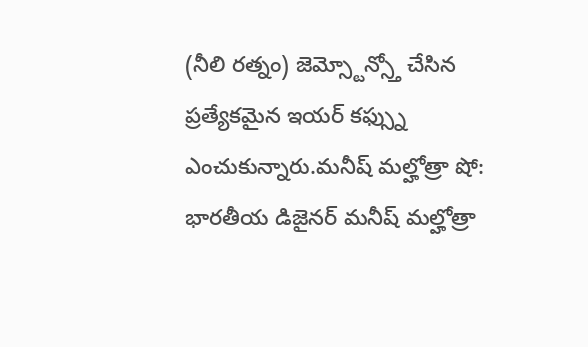(నీలి రత్నం) జెమ్స్టోన్స్తో చేసిన ప్రత్యేకమైన ఇయర్ కఫ్స్ను ఎంచుకున్నారు.మనీష్ మల్హోత్రా షో: భారతీయ డిజైనర్ మనీష్ మల్హోత్రా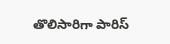తొలిసారిగా పారిస్